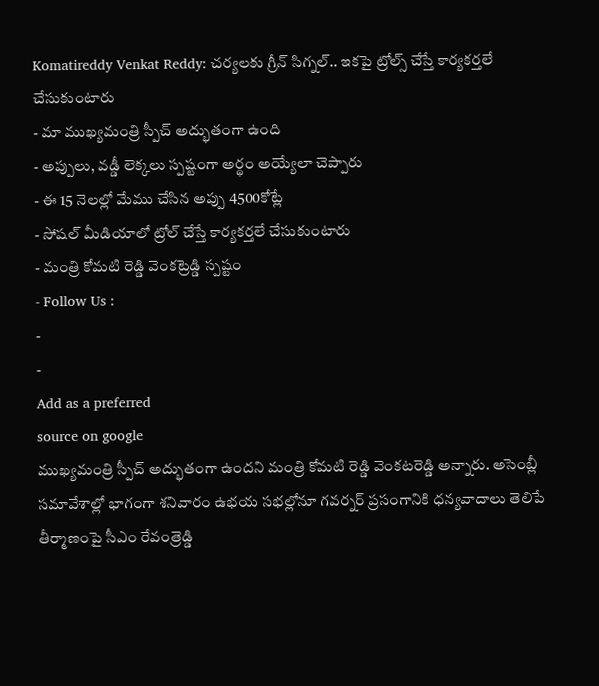Komatireddy Venkat Reddy: చర్యలకు గ్రీన్ సిగ్నల్.. ఇకపై ట్రోల్స్ చేస్తే కార్యకర్తలే చేసుకుంటారు
- మా ముఖ్యమంత్రి స్పీచ్ అద్భుతంగా ఉంది
- అప్పులు, వడ్డీ లెక్కలు స్పష్టంగా అర్థం అయ్యేలా చెప్పారు
- ఈ 15 నెలల్లో మేము చేసిన అప్పు 4500కోట్లే
- సోషల్ మీడియాలో ట్రోల్ చేస్తే కార్యకర్తలే చేసుకుంటారు
- మంత్రి కోమటి రెడ్డి వెంకట్రెడ్డి స్పష్టం
- Follow Us :
-
-
Add as a preferred
source on google
ముఖ్యమంత్రి స్పీచ్ అద్భుతంగా ఉందని మంత్రి కోమటి రెడ్డి వెంకటరెడ్డి అన్నారు. అసెంబ్లీ సమావేశాల్లో భాగంగా శనివారం ఉభయ సభల్లోనూ గవర్నర్ ప్రసంగానికి ధన్యవాదాలు తెలిపే తీర్మాణంపై సీఎం రేవంత్రెడ్డి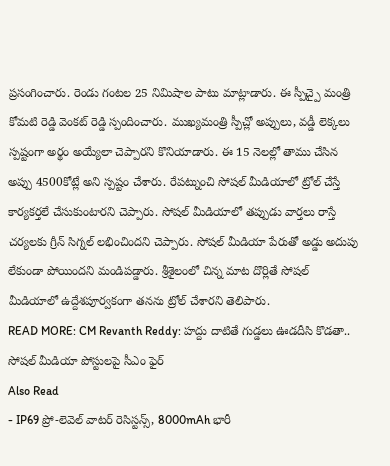ప్రసంగించారు. రెండు గంటల 25 నిమిషాల పాటు మాట్లాడారు. ఈ స్పీచ్పై మంత్రి కోమటి రెడ్డి వెంకట్ రెడ్డి స్పందించారు. ముఖ్యమంత్రి స్పీచ్లో అప్పులు, వడ్డీ లెక్కలు స్పష్టంగా అర్థం అయ్యేలా చెప్పారని కొనియాడారు. ఈ 15 నెలల్లో తాము చేసిన అప్పు 4500కోట్లే అని స్పష్టం చేశారు. రేపట్నుంచి సోషల్ మీడియాలో ట్రోల్ చేస్తే కార్యకర్తలే చేసుకుంటారని చెప్పారు. సోషల్ మీడియాలో తప్పుడు వార్తలు రాస్తే చర్యలకు గ్రీన్ సిగ్నల్ లభించిందని చెప్పారు. సోషల్ మీడియా పేరుతో అడ్డు అదుపు లేకుండా పోయిందని మండిపడ్డారు. శ్రీశైలంలో చిన్న మాట దొర్లితే సోషల్ మీడియాలో ఉద్దేశపూర్వకంగా తనను ట్రోల్ చేశారని తెలిపారు.
READ MORE: CM Revanth Reddy: హద్దు దాటితే గుడ్డలు ఊడదీసి కొడతా.. సోషల్ మీడియా పోస్టులపై సీఎం ఫైర్
Also Read
- IP69 ప్రో-లెవెల్ వాటర్ రెసిస్టన్స్, 8000mAh భారీ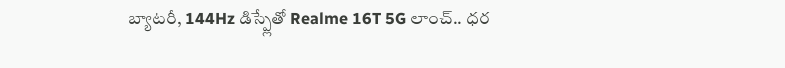బ్యాటరీ, 144Hz డిస్ప్లేతో Realme 16T 5G లాంచ్.. ధర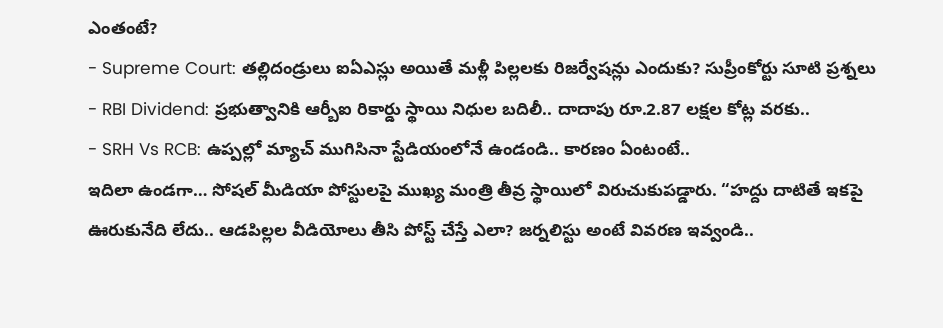ఎంతంటే?
- Supreme Court: తల్లిదండ్రులు ఐఏఎస్లు అయితే మళ్లీ పిల్లలకు రిజర్వేషన్లు ఎందుకు? సుప్రీంకోర్టు సూటి ప్రశ్నలు
- RBI Dividend: ప్రభుత్వానికి ఆర్బీఐ రికార్డు స్థాయి నిధుల బదిలీ.. దాదాపు రూ.2.87 లక్షల కోట్ల వరకు..
- SRH Vs RCB: ఉప్పల్లో మ్యాచ్ ముగిసినా స్టేడియంలోనే ఉండండి.. కారణం ఏంటంటే..
ఇదిలా ఉండగా… సోషల్ మీడియా పోస్టులపై ముఖ్య మంత్రి తీవ్ర స్థాయిలో విరుచుకుపడ్డారు. “హద్దు దాటితే ఇకపై ఊరుకునేది లేదు.. ఆడపిల్లల వీడియోలు తీసి పోస్ట్ చేస్తే ఎలా? జర్నలిస్టు అంటే వివరణ ఇవ్వండి..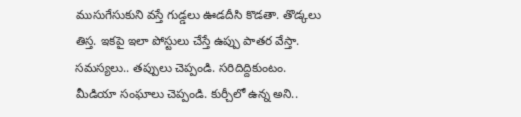ముసుగేసుకుని వస్తే గుడ్డలు ఊడదీసి కొడతా. తొడ్కలు తిస్త. ఇకపై ఇలా పోస్టులు చేస్తే ఉప్పు పాతర వేస్తా. సమస్యలు.. తప్పులు చెప్పండి. సరిదిద్దికుంటం. మీడియా సంఘాలు చెప్పండి. కుర్చీలో ఉన్న అని..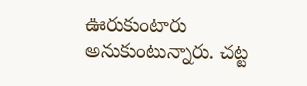ఊరుకుంటారు అనుకుంటున్నారు. చట్ట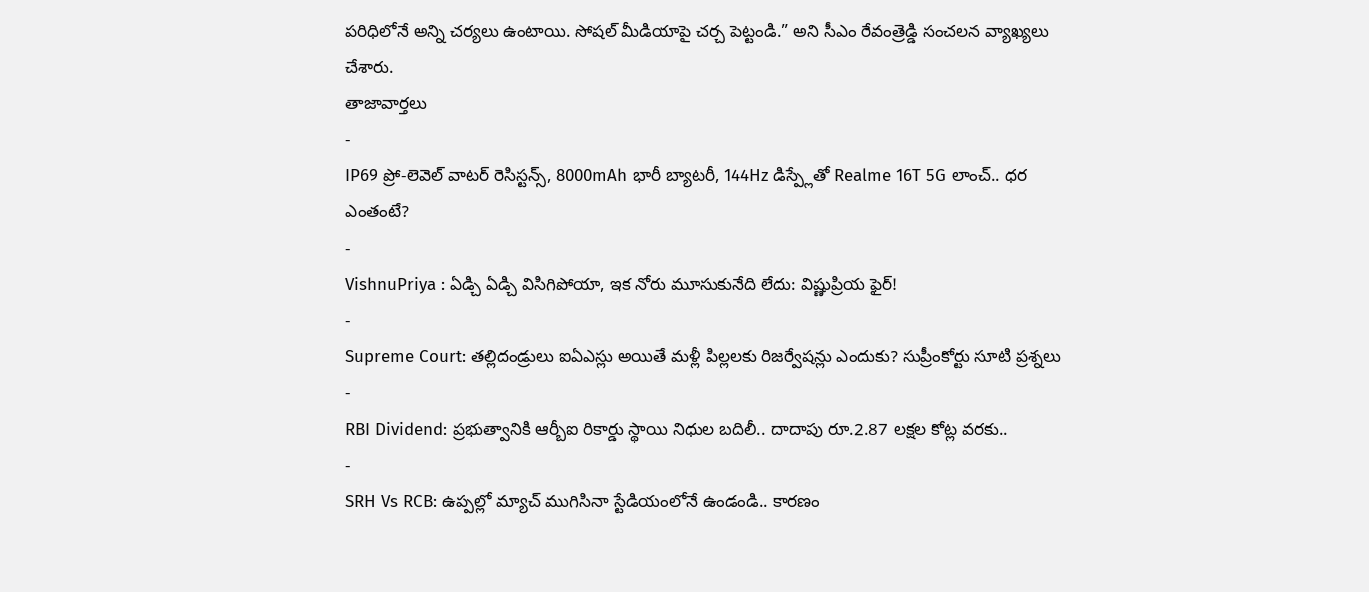పరిధిలోనే అన్ని చర్యలు ఉంటాయి. సోషల్ మీడియాపై చర్చ పెట్టండి.” అని సీఎం రేవంత్రెడ్డి సంచలన వ్యాఖ్యలు చేశారు.
తాజావార్తలు
-
IP69 ప్రో-లెవెల్ వాటర్ రెసిస్టన్స్, 8000mAh భారీ బ్యాటరీ, 144Hz డిస్ప్లేతో Realme 16T 5G లాంచ్.. ధర ఎంతంటే?
-
VishnuPriya : ఏడ్చి ఏడ్చి విసిగిపోయా, ఇక నోరు మూసుకునేది లేదు: విష్ణుప్రియ ఫైర్!
-
Supreme Court: తల్లిదండ్రులు ఐఏఎస్లు అయితే మళ్లీ పిల్లలకు రిజర్వేషన్లు ఎందుకు? సుప్రీంకోర్టు సూటి ప్రశ్నలు
-
RBI Dividend: ప్రభుత్వానికి ఆర్బీఐ రికార్డు స్థాయి నిధుల బదిలీ.. దాదాపు రూ.2.87 లక్షల కోట్ల వరకు..
-
SRH Vs RCB: ఉప్పల్లో మ్యాచ్ ముగిసినా స్టేడియంలోనే ఉండండి.. కారణం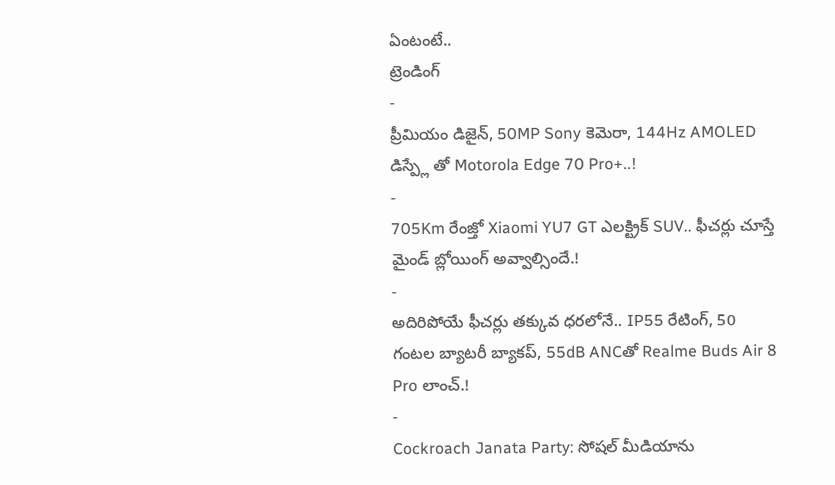ఏంటంటే..
ట్రెండింగ్
-
ప్రీమియం డిజైన్, 50MP Sony కెమెరా, 144Hz AMOLED డిస్ప్లే తో Motorola Edge 70 Pro+..!
-
705Km రేంజ్తో Xiaomi YU7 GT ఎలక్ట్రిక్ SUV.. ఫీచర్లు చూస్తే మైండ్ బ్లోయింగ్ అవ్వాల్సిందే.!
-
అదిరిపోయే ఫీచర్లు తక్కువ ధరలోనే.. IP55 రేటింగ్, 50 గంటల బ్యాటరీ బ్యాకప్, 55dB ANCతో Realme Buds Air 8 Pro లాంచ్.!
-
Cockroach Janata Party: సోషల్ మీడియాను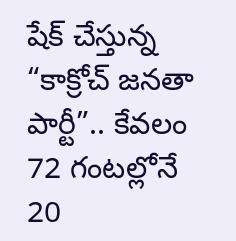షేక్ చేస్తున్న “కాక్రోచ్ జనతా పార్టీ”.. కేవలం 72 గంటల్లోనే 20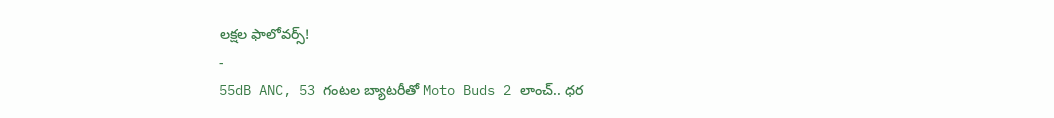లక్షల ఫాలోవర్స్!
-
55dB ANC, 53 గంటల బ్యాటరీతో Moto Buds 2 లాంచ్.. ధర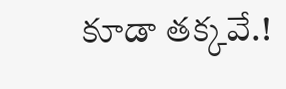కూడా తక్కవే.!